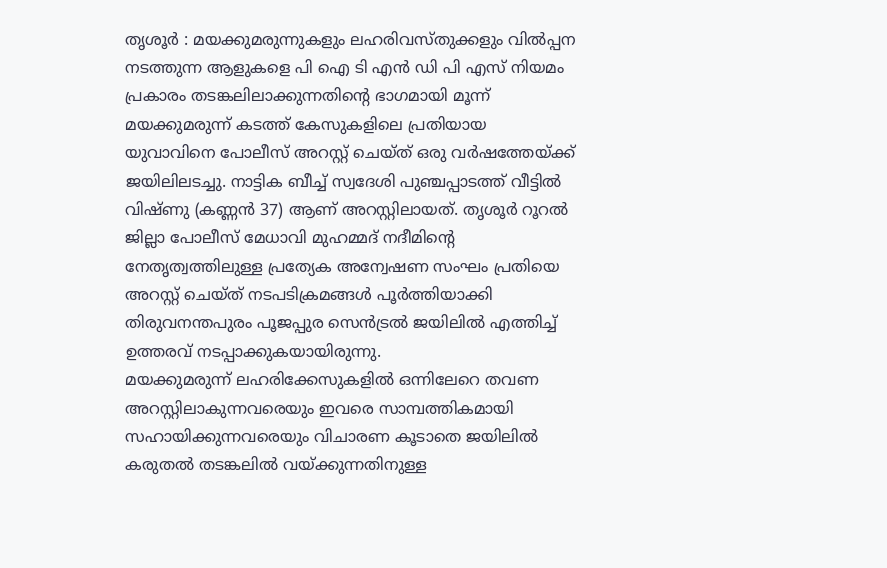തൃശൂർ : മയക്കുമരുന്നുകളും ലഹരിവസ്തുക്കളും വിൽപ്പന നടത്തുന്ന ആളുകളെ പി ഐ ടി എൻ ഡി പി എസ് നിയമം പ്രകാരം തടങ്കലിലാക്കുന്നതിന്റെ ഭാഗമായി മൂന്ന് മയക്കുമരുന്ന് കടത്ത് കേസുകളിലെ പ്രതിയായ യുവാവിനെ പോലീസ് അറസ്റ്റ് ചെയ്ത് ഒരു വർഷത്തേയ്ക്ക് ജയിലിലടച്ചു. നാട്ടിക ബീച്ച് സ്വദേശി പുഞ്ചപ്പാടത്ത് വീട്ടിൽ വിഷ്ണു (കണ്ണൻ 37) ആണ് അറസ്റ്റിലായത്. തൃശൂർ റൂറൽ ജില്ലാ പോലീസ് മേധാവി മുഹമ്മദ് നദീമിന്റെ നേതൃത്വത്തിലുള്ള പ്രത്യേക അന്വേഷണ സംഘം പ്രതിയെ അറസ്റ്റ് ചെയ്ത് നടപടിക്രമങ്ങൾ പൂർത്തിയാക്കി തിരുവനന്തപുരം പൂജപ്പുര സെൻട്രൽ ജയിലിൽ എത്തിച്ച് ഉത്തരവ് നടപ്പാക്കുകയായിരുന്നു.
മയക്കുമരുന്ന് ലഹരിക്കേസുകളിൽ ഒന്നിലേറെ തവണ അറസ്റ്റിലാകുന്നവരെയും ഇവരെ സാമ്പത്തികമായി സഹായിക്കുന്നവരെയും വിചാരണ കൂടാതെ ജയിലിൽ കരുതൽ തടങ്കലിൽ വയ്ക്കുന്നതിനുള്ള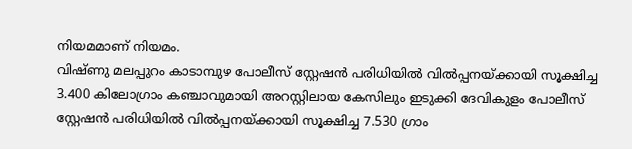നിയമമാണ് നിയമം.
വിഷ്ണു മലപ്പുറം കാടാമ്പുഴ പോലീസ് സ്റ്റേഷൻ പരിധിയിൽ വിൽപ്പനയ്ക്കായി സൂക്ഷിച്ച 3.400 കിലോഗ്രാം കഞ്ചാവുമായി അറസ്റ്റിലായ കേസിലും ഇടുക്കി ദേവികുളം പോലീസ് സ്റ്റേഷൻ പരിധിയിൽ വിൽപ്പനയ്ക്കായി സൂക്ഷിച്ച 7.530 ഗ്രാം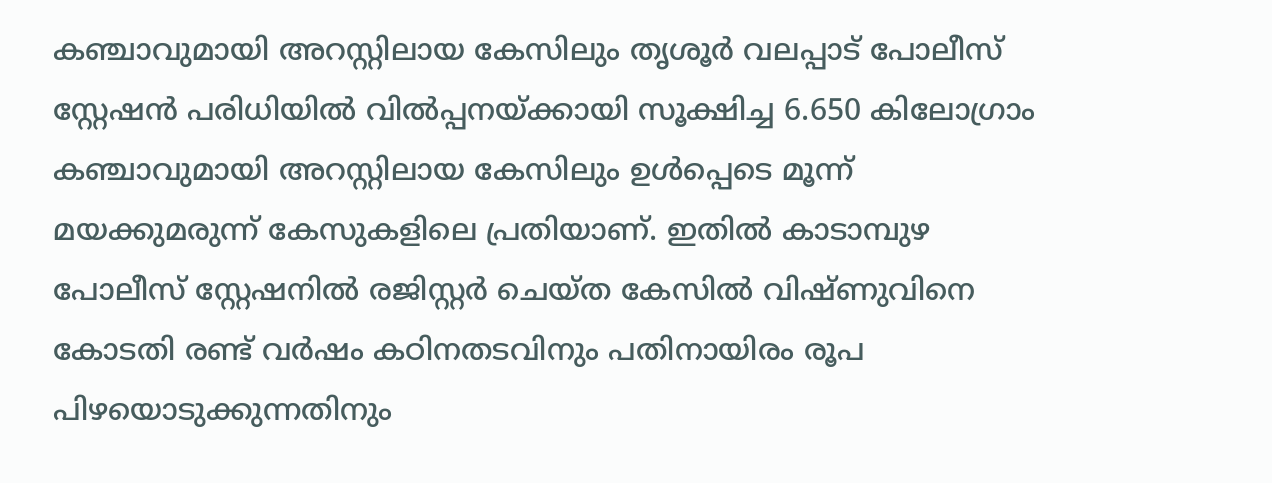കഞ്ചാവുമായി അറസ്റ്റിലായ കേസിലും തൃശൂർ വലപ്പാട് പോലീസ് സ്റ്റേഷൻ പരിധിയിൽ വിൽപ്പനയ്ക്കായി സൂക്ഷിച്ച 6.650 കിലോഗ്രാം കഞ്ചാവുമായി അറസ്റ്റിലായ കേസിലും ഉൾപ്പെടെ മൂന്ന് മയക്കുമരുന്ന് കേസുകളിലെ പ്രതിയാണ്. ഇതിൽ കാടാമ്പുഴ പോലീസ് സ്റ്റേഷനിൽ രജിസ്റ്റർ ചെയ്ത കേസിൽ വിഷ്ണുവിനെ കോടതി രണ്ട് വർഷം കഠിനതടവിനും പതിനായിരം രൂപ പിഴയൊടുക്കുന്നതിനും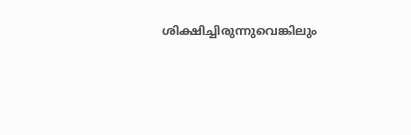ശിക്ഷിച്ചിരുന്നുവെങ്കിലും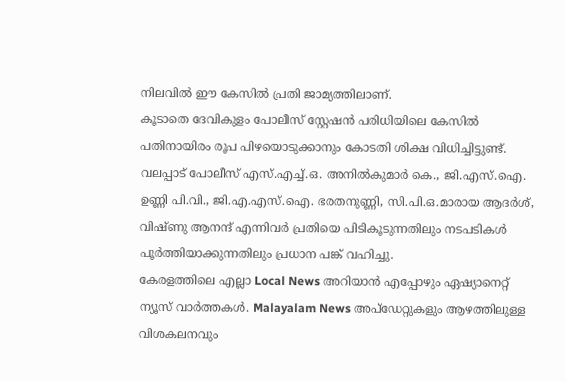നിലവിൽ ഈ കേസിൽ പ്രതി ജാമ്യത്തിലാണ്.
കൂടാതെ ദേവികുളം പോലീസ് സ്റ്റേഷൻ പരിധിയിലെ കേസിൽ പതിനായിരം രൂപ പിഴയൊടുക്കാനും കോടതി ശിക്ഷ വിധിച്ചിട്ടുണ്ട്. വലപ്പാട് പോലീസ് എസ്.എച്ച്.ഒ. അനിൽകുമാർ കെ., ജി.എസ്.ഐ. ഉണ്ണി പി.വി., ജി.എ.എസ്.ഐ. ഭരതനുണ്ണി, സി.പി.ഒ.മാരായ ആദർശ്, വിഷ്ണു ആനന്ദ് എന്നിവർ പ്രതിയെ പിടികൂടുന്നതിലും നടപടികൾ പൂർത്തിയാക്കുന്നതിലും പ്രധാന പങ്ക് വഹിച്ചു.
കേരളത്തിലെ എല്ലാ Local News അറിയാൻ എപ്പോഴും ഏഷ്യാനെറ്റ് ന്യൂസ് വാർത്തകൾ. Malayalam News അപ്ഡേറ്റുകളും ആഴത്തിലുള്ള വിശകലനവും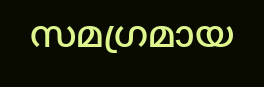സമഗ്രമായ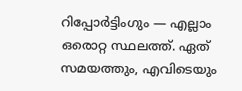റിപ്പോർട്ടിംഗും — എല്ലാം ഒരൊറ്റ സ്ഥലത്ത്. ഏത് സമയത്തും, എവിടെയും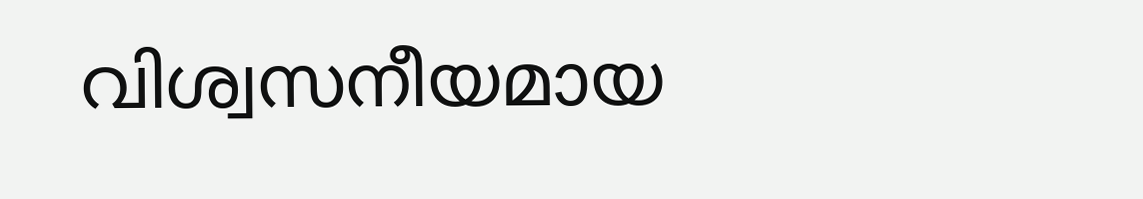വിശ്വസനീയമായ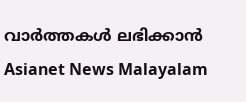വാർത്തകൾ ലഭിക്കാൻ Asianet News Malayalam